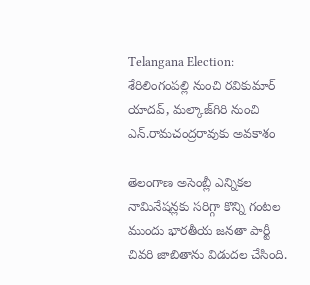Telangana Election: శేరిలింగంపల్లి నుంచి రవికుమార్‌ యాదవ్‌, మల్కాజ్‌గిరి నుంచి ఎన్‌.రామచంద్రరావుకు అవకాశం

తెలంగాణ అసెంబ్లీ ఎన్నికల నామినేషన్లకు సరిగ్గా కొన్ని గంటల ముందు భారతీయ జనతా పార్టీ చివరి జాబితాను విడుదల చేసింది.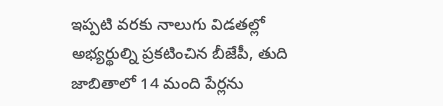ఇప్పటి వరకు నాలుగు విడతల్లో అభ్యర్థుల్ని ప్రకటించిన బీజేపీ, తుది జాబితాలో 14 మంది పేర్లను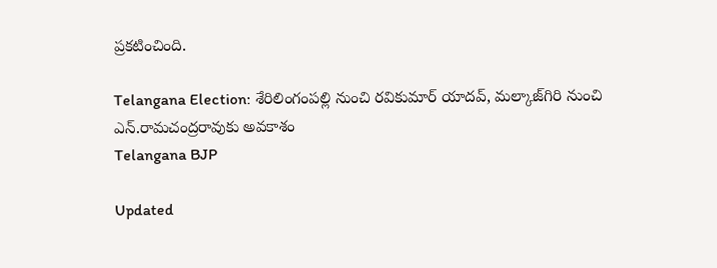ప్రకటించింది.

Telangana Election: శేరిలింగంపల్లి నుంచి రవికుమార్‌ యాదవ్‌, మల్కాజ్‌గిరి నుంచి ఎన్‌.రామచంద్రరావుకు అవకాశం
Telangana BJP

Updated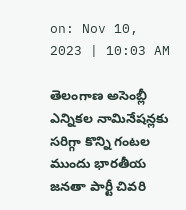on: Nov 10, 2023 | 10:03 AM

తెలంగాణ అసెంబ్లీ ఎన్నికల నామినేషన్లకు సరిగ్గా కొన్ని గంటల ముందు భారతీయ జనతా పార్టీ చివరి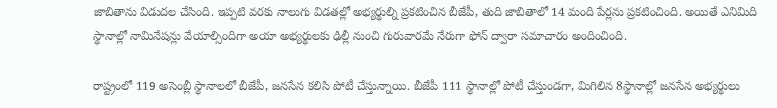జాబితాను విడుదల చేసింది. ఇప్పటి వరకు నాలుగు విడతల్లో అభ్యర్థుల్ని ప్రకటించిన బీజేపీ, తుది జాబితాలో 14 మంది పేర్లను ప్రకటించింది. అయితే ఎనిమిది స్థానాల్లో నామినేషన్లు వేయాల్సిందిగా అయా అభ్యర్థులకు ఢిల్లీ నుంచి గురువారమే నేరుగా ఫోన్ ద్వారా సమాచారం అందించింది.

రాష్ట్రంలో 119 అసెంబ్లీ స్థానాలలో బీజేపీ, జనసేన కలిసి పోటీ చేస్తున్నాయి. బీజేపీ 111 స్థానాల్లో పోటీ చేస్తుండగా, మిగిలిన 8స్థానాల్లో జనసేన అభ్యర్థులు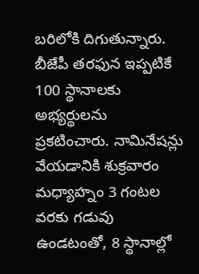బరిలోకి దిగుతున్నారు. బీజేపీ తరఫున ఇప్పటికే 100 స్థానాలకు అభ్యర్థులను ప్రకటించారు. నామినేషన్లు వేయడానికి శుక్రవారం మధ్యాహ్నం 3 గంటల వరకు గడువు ఉండటంతో, 8 స్థానాల్లో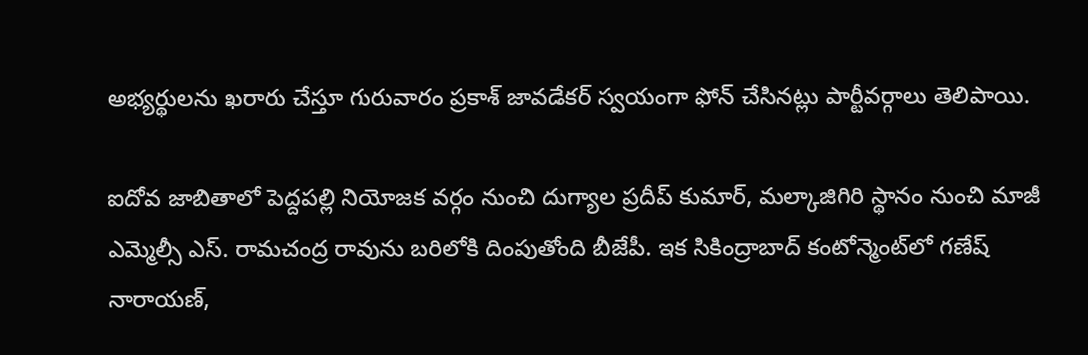అభ్యర్థులను ఖరారు చేస్తూ గురువారం ప్రకాశ్ జావడేకర్ స్వయంగా ఫోన్ చేసినట్లు పార్టీవర్గాలు తెలిపాయి.

ఐదోవ జాబితాలో పెద్దపల్లి నియోజక వర్గం నుంచి దుగ్యాల ప్రదీప్ కుమార్, మల్కాజిగిరి స్థానం నుంచి మాజీ ఎమ్మెల్సీ ఎస్. రామచంద్ర రావును బరిలోకి దింపుతోంది బీజేపీ. ఇక సికింద్రాబాద్ కంటోన్మెంట్‌లో గణేష్ నారాయణ్,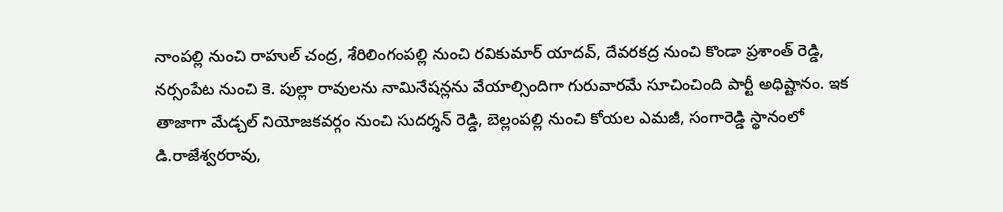నాంపల్లి నుంచి రాహుల్ చంద్ర, శేరిలింగంపల్లి నుంచి రవికుమార్ యాదవ్, దేవరకద్ర నుంచి కొండా ప్రశాంత్ రెడ్డి, నర్సంపేట నుంచి కె. పుల్లా రావులను నామినేషన్లను వేయాల్సిందిగా గురువారమే సూచించింది పార్టీ అధిష్టానం. ఇక తాజాగా మేడ్చల్ నియోజకవర్గం నుంచి సుదర్శన్ రెడ్డి, బెల్లంపల్లి నుంచి కోయల ఎమజీ, సంగారెడ్డి స్థానంలో డి.రాజేశ్వరరావు,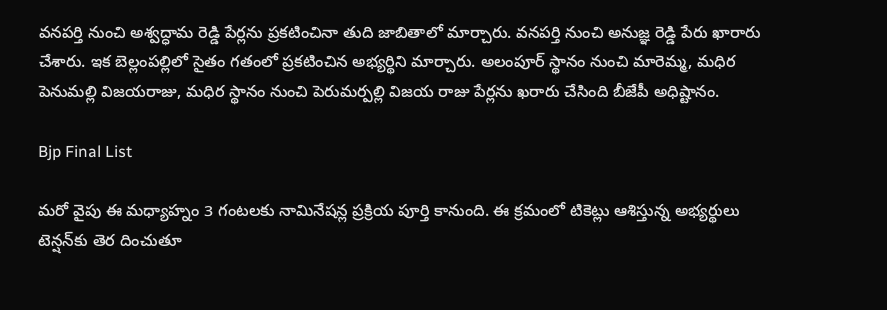వనపర్తి నుంచి అశ్వద్ధామ రెడ్డి పేర్లను ప్రకటించినా తుది జాబితాలో మార్చారు. వనపర్తి నుంచి అనుజ్ఞ రెడ్డి పేరు ఖారారు చేశారు. ఇక బెల్లంపల్లిలో సైతం గతంలో ప్రకటించిన అభ్యర్థిని మార్చారు. అలంపూర్‌ స్థానం నుంచి మారెమ్మ, మధిర పెనుమల్లి విజయరాజు, మధిర స్థానం నుంచి పెరుమర్పల్లి విజయ రాజు పేర్లను ఖరారు చేసింది బీజేపీ అధిష్టానం.

Bjp Final List

మరో వైపు ఈ మధ్యాహ్నం 3 గంటలకు నామినేషన్ల ప్రక్రియ పూర్తి కానుంది. ఈ క్రమంలో టికెట్లు ఆశిస్తున్న అభ్యర్థులు టెన్షన్‌‌కు తెర దించుతూ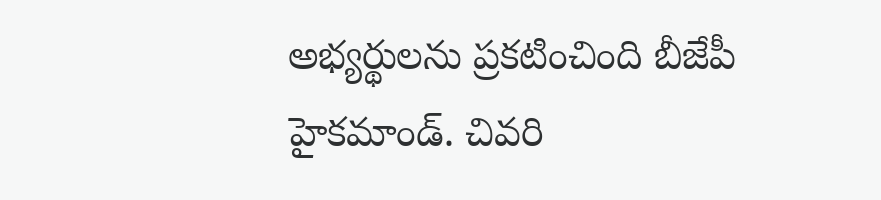అభ్యర్థులను ప్రకటించింది బీజేపీ హైకమాండ్. చివరి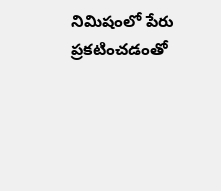నిమిషంలో పేరు ప్రకటించడంతో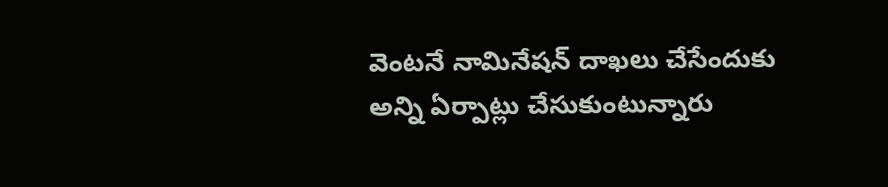వెంటనే నామినేషన్‌ దాఖలు చేసేందుకు అన్ని ఏర్పాట్లు చేసుకుంటున్నారు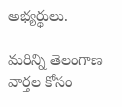అభ్యర్థులు.

మరిన్ని తెలంగాణ వార్తల కోసం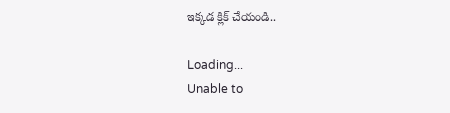ఇక్కడ క్లిక్ చేయండి..

Loading...
Unable to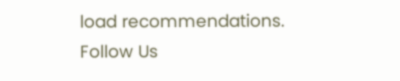load recommendations.
Follow Us